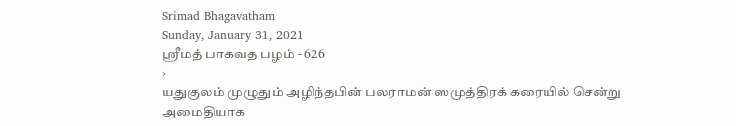Srimad Bhagavatham
Sunday, January 31, 2021
ஸ்ரீமத் பாகவத பழம் - 626
›
யதுகுலம் முழுதும் அழிந்தபின் பலராமன் ஸமுத்திரக் கரையில் சென்று அமைதியாக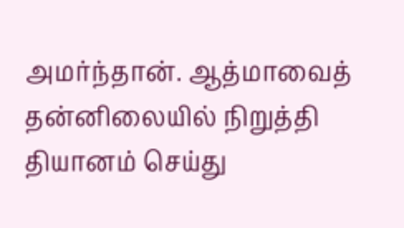அமர்ந்தான். ஆத்மாவைத் தன்னிலையில் நிறுத்தி தியானம் செய்து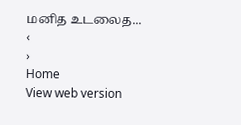மனித உடலைத...
‹
›
Home
View web version